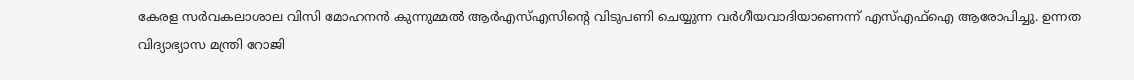കേരള സർവകലാശാല വിസി മോഹനൻ കുന്നുമ്മൽ ആർഎസ്എസിന്റെ വിടുപണി ചെയ്യുന്ന വർഗീയവാദിയാണെന്ന് എസ്എഫ്ഐ ആരോപിച്ചു. ഉന്നത വിദ്യാഭ്യാസ മന്ത്രി റോജി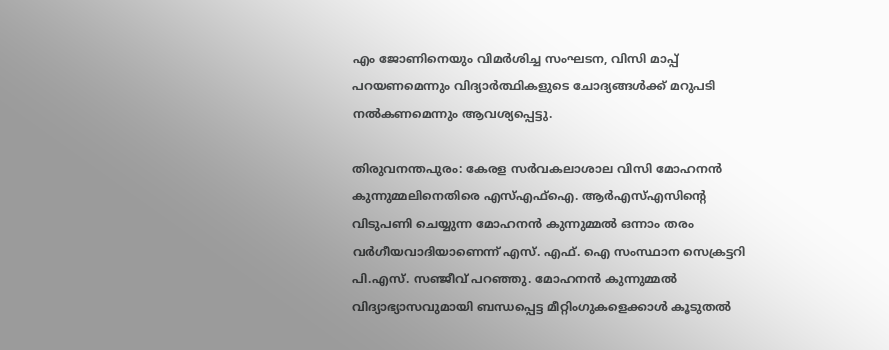എം ജോണിനെയും വിമർശിച്ച സംഘടന, വിസി മാപ്പ് പറയണമെന്നും വിദ്യാർത്ഥികളുടെ ചോദ്യങ്ങൾക്ക് മറുപടി നൽകണമെന്നും ആവശ്യപ്പെട്ടു.

തിരുവനന്തപുരം: കേരള സർവകലാശാല വിസി മോഹനൻ കുന്നുമ്മലിനെതിരെ എസ്എഫ്ഐ. ആർഎസ്എസിന്റെ വിടുപണി ചെയ്യുന്ന മോഹനൻ കുന്നുമ്മൽ ഒന്നാം തരം വർഗീയവാദിയാണെന്ന് എസ്. എഫ്. ഐ സംസ്ഥാന സെക്രട്ടറി പി.എസ്. സഞ്ജീവ് പറഞ്ഞു. മോഹനൻ കുന്നുമ്മൽ വിദ്യാഭ്യാസവുമായി ബന്ധപ്പെട്ട മീറ്റിംഗുകളെക്കാൾ കൂടുതൽ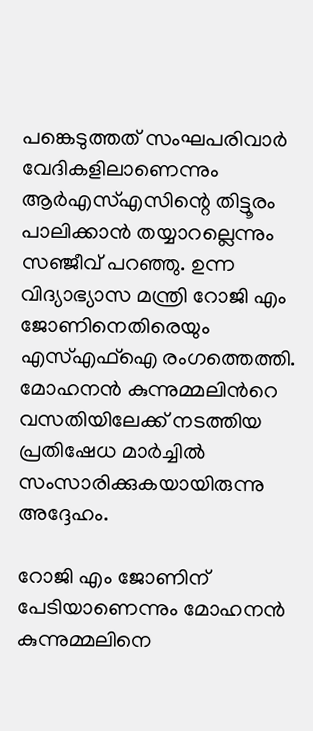പങ്കെടുത്തത് സംഘപരിവാർ വേദികളിലാണെന്നും ആർഎസ്എസിന്റെ തിട്ടൂരം പാലിക്കാൻ തയ്യാറല്ലെന്നും സഞ്ജീവ് പറഞ്ഞു. ഉന്ന വിദ്യാഭ്യാസ മന്ത്രി റോജി എം ജോണിനെതിരെയും എസ്എഫ്ഐ രംഗത്തെത്തി. മോഹനന്‍ കുന്നുമ്മലിന്‍റെ വസതിയിലേക്ക് നടത്തിയ പ്രതിഷേധ മാര്‍ച്ചില്‍ സംസാരിക്കുകയായിരുന്നു അദ്ദേഹം.

റോജി എം ജോണിന് പേടിയാണെന്നും മോഹനൻ കുന്നുമ്മലിനെ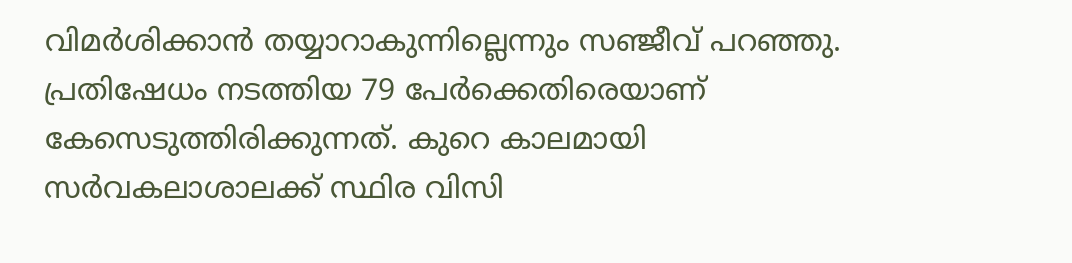വിമർശിക്കാൻ തയ്യാറാകുന്നില്ലെന്നും സഞ്ജീവ് പറഞ്ഞു. പ്രതിഷേധം നടത്തിയ 79 പേർക്കെതിരെയാണ് കേസെടുത്തിരിക്കുന്നത്. കുറെ കാലമായി സർവകലാശാലക്ക് സ്ഥിര വിസി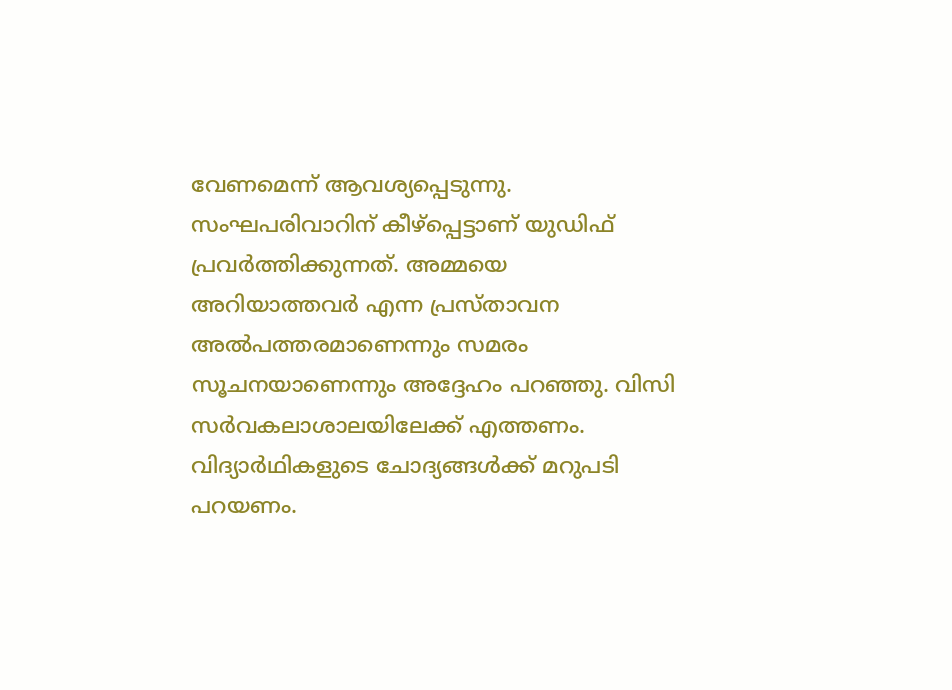വേണമെന്ന് ആവശ്യപ്പെടുന്നു. സംഘപരിവാറിന് കീഴ്പ്പെട്ടാണ് യുഡിഫ് പ്രവർത്തിക്കുന്നത്. അമ്മയെ അറിയാത്തവർ എന്ന പ്രസ്താവന അൽപത്തരമാണെന്നും സമരം സൂചനയാണെന്നും അദ്ദേഹം പറഞ്ഞു. വിസി സർവകലാശാലയിലേക്ക് എത്തണം. വിദ്യാർഥികളുടെ ചോദ്യങ്ങൾക്ക് മറുപടി പറയണം.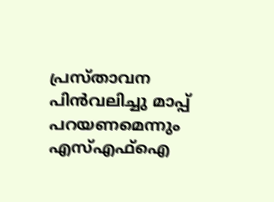പ്രസ്താവന പിൻവലിച്ചു മാപ്പ് പറയണമെന്നും എസ്എഫ്ഐ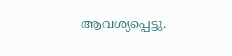ആവശ്യപ്പെട്ടു.